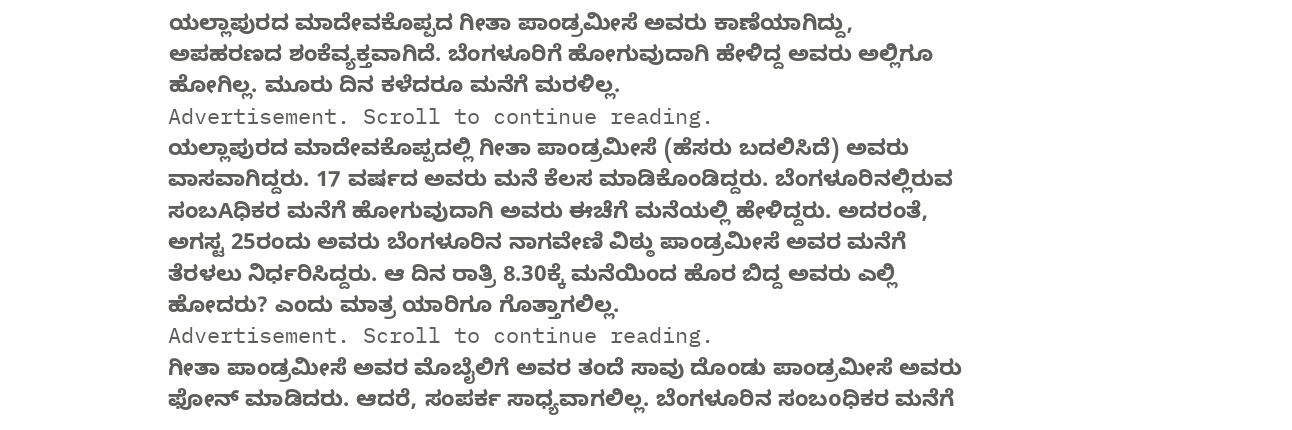ಯಲ್ಲಾಪುರದ ಮಾದೇವಕೊಪ್ಪದ ಗೀತಾ ಪಾಂಡ್ರಮೀಸೆ ಅವರು ಕಾಣೆಯಾಗಿದ್ದು, ಅಪಹರಣದ ಶಂಕೆವ್ಯಕ್ತವಾಗಿದೆ. ಬೆಂಗಳೂರಿಗೆ ಹೋಗುವುದಾಗಿ ಹೇಳಿದ್ದ ಅವರು ಅಲ್ಲಿಗೂ ಹೋಗಿಲ್ಲ. ಮೂರು ದಿನ ಕಳೆದರೂ ಮನೆಗೆ ಮರಳಿಲ್ಲ.
Advertisement. Scroll to continue reading.
ಯಲ್ಲಾಪುರದ ಮಾದೇವಕೊಪ್ಪದಲ್ಲಿ ಗೀತಾ ಪಾಂಡ್ರಮೀಸೆ (ಹೆಸರು ಬದಲಿಸಿದೆ) ಅವರು ವಾಸವಾಗಿದ್ದರು. 17 ವರ್ಷದ ಅವರು ಮನೆ ಕೆಲಸ ಮಾಡಿಕೊಂಡಿದ್ದರು. ಬೆಂಗಳೂರಿನಲ್ಲಿರುವ ಸಂಬAಧಿಕರ ಮನೆಗೆ ಹೋಗುವುದಾಗಿ ಅವರು ಈಚೆಗೆ ಮನೆಯಲ್ಲಿ ಹೇಳಿದ್ದರು. ಅದರಂತೆ, ಅಗಸ್ಟ 25ರಂದು ಅವರು ಬೆಂಗಳೂರಿನ ನಾಗವೇಣಿ ವಿಠ್ಠು ಪಾಂಡ್ರಮೀಸೆ ಅವರ ಮನೆಗೆ ತೆರಳಲು ನಿರ್ಧರಿಸಿದ್ದರು. ಆ ದಿನ ರಾತ್ರಿ 8.30ಕ್ಕೆ ಮನೆಯಿಂದ ಹೊರ ಬಿದ್ದ ಅವರು ಎಲ್ಲಿ ಹೋದರು? ಎಂದು ಮಾತ್ರ ಯಾರಿಗೂ ಗೊತ್ತಾಗಲಿಲ್ಲ.
Advertisement. Scroll to continue reading.
ಗೀತಾ ಪಾಂಡ್ರಮೀಸೆ ಅವರ ಮೊಬೈಲಿಗೆ ಅವರ ತಂದೆ ಸಾವು ದೊಂಡು ಪಾಂಡ್ರಮೀಸೆ ಅವರು ಫೋನ್ ಮಾಡಿದರು. ಆದರೆ, ಸಂಪರ್ಕ ಸಾಧ್ಯವಾಗಲಿಲ್ಲ. ಬೆಂಗಳೂರಿನ ಸಂಬoಧಿಕರ ಮನೆಗೆ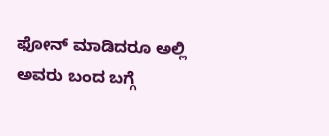ಫೋನ್ ಮಾಡಿದರೂ ಅಲ್ಲಿ ಅವರು ಬಂದ ಬಗ್ಗೆ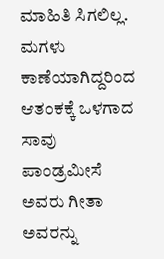ಮಾಹಿತಿ ಸಿಗಲಿಲ್ಲ. ಮಗಳು ಕಾಣೆಯಾಗಿದ್ದರಿಂದ ಆತಂಕಕ್ಕೆ ಒಳಗಾದ ಸಾವು ಪಾಂಡ್ರಮೀಸೆ ಅವರು ಗೀತಾ ಅವರನ್ನು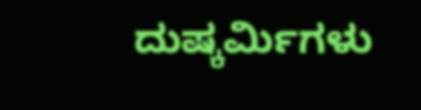ದುಷ್ಕರ್ಮಿಗಳು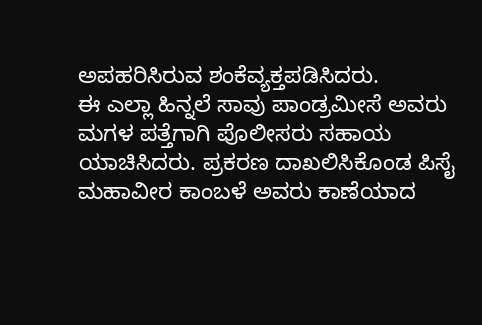ಅಪಹರಿಸಿರುವ ಶಂಕೆವ್ಯಕ್ತಪಡಿಸಿದರು.
ಈ ಎಲ್ಲಾ ಹಿನ್ನಲೆ ಸಾವು ಪಾಂಡ್ರಮೀಸೆ ಅವರು ಮಗಳ ಪತ್ತೆಗಾಗಿ ಪೊಲೀಸರು ಸಹಾಯ ಯಾಚಿಸಿದರು. ಪ್ರಕರಣ ದಾಖಲಿಸಿಕೊಂಡ ಪಿಸೈ ಮಹಾವೀರ ಕಾಂಬಳೆ ಅವರು ಕಾಣೆಯಾದ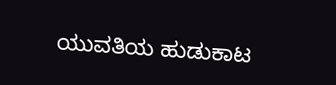ಯುವತಿಯ ಹುಡುಕಾಟ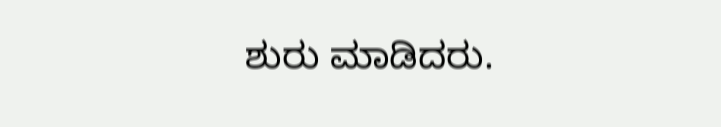ಶುರು ಮಾಡಿದರು.